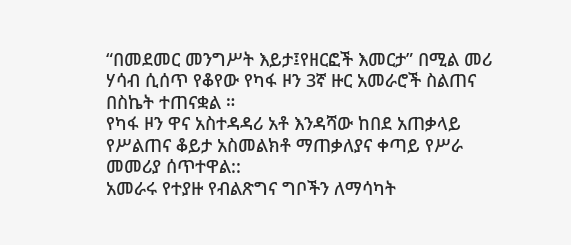“በመደመር መንግሥት እይታ፤የዘርፎች እመርታ” በሚል መሪ ሃሳብ ሲሰጥ የቆየው የካፋ ዞን 3ኛ ዙር አመራሮች ስልጠና በስኬት ተጠናቋል ።
የካፋ ዞን ዋና አስተዳዳሪ አቶ እንዳሻው ከበደ አጠቃላይ የሥልጠና ቆይታ አስመልክቶ ማጠቃለያና ቀጣይ የሥራ መመሪያ ሰጥተዋል::
አመራሩ የተያዙ የብልጽግና ግቦችን ለማሳካት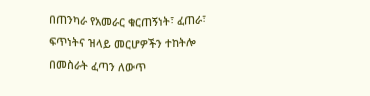በጠንካራ የአመራር ቁርጠኝነት፣ ፈጠራ፣ ፍጥነትና ዝላይ መርሆዎችን ተከትሎ በመስራት ፈጣን ለውጥ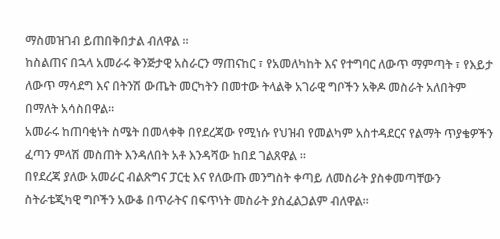ማስመዝገብ ይጠበቅበታል ብለዋል ።
ከስልጠና በኋላ አመራሩ ቅንጅታዊ አስራርን ማጠናከር ፣ የአመለካከት እና የተግባር ለውጥ ማምጣት ፣ የእይታ ለውጥ ማሳደግ እና በትንሽ ውጤት መርካትን በመተው ትላልቅ አገራዊ ግቦችን አቅዶ መስራት አለበትም በማለት አሳስበዋል።
አመራሩ ከጠባቂነት ስሜት በመላቀቅ በየደረጃው የሚነሱ የህዝብ የመልካም አስተዳደርና የልማት ጥያቄዎችን ፈጣን ምላሽ መስጠት እንዳለበት አቶ እንዳሻው ከበደ ገልጸዋል ።
በየደረጃ ያለው አመራር ብልጽግና ፓርቲ እና የለውጡ መንግስት ቀጣይ ለመስራት ያስቀመጣቸውን ስትራቴጂካዊ ግቦችን አውቆ በጥራትና በፍጥነት መስራት ያስፈልጋልም ብለዋል።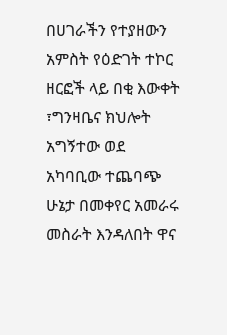በሀገራችን የተያዘውን አምስት የዕድገት ተኮር ዘርፎች ላይ በቂ እውቀት ፣ግንዛቤና ክህሎት አግኝተው ወደ አካባቢው ተጨባጭ ሁኔታ በመቀየር አመራሩ መስራት እንዳለበት ዋና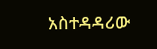አስተዳዳሪው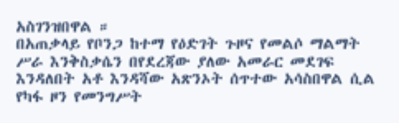አስገንዝበዋል ።
በአጠቃላይ የቦንጋ ከተማ የዕድገት ጉዞና የመልሶ ማልማት ሥራ እንቅስቃሴን በየደረጃው ያለው አመራር መደገፍ እንዳለበት አቶ እንዳሻው አጽንኦት ሰጥተው አሳስበዋል ሲል የካፋ ዞን የመንግሥት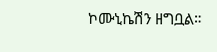ኮሙኒኬሽን ዘግቧል።